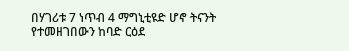በሃገሪቱ 7 ነጥብ 4 ማግኒቲዩድ ሆኖ ትናንት የተመዘገበውን ከባድ ርዕደ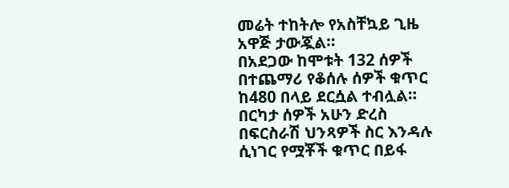መሬት ተከትሎ የአስቸኳይ ጊዜ አዋጅ ታውጇል።
በአደጋው ከሞቱት 132 ሰዎች በተጨማሪ የቆሰሉ ሰዎች ቁጥር ከ480 በላይ ደርሷል ተብሏል።
በርካታ ሰዎች አሁን ድረስ በፍርስራሽ ህንጻዎች ስር እንዳሉ ሲነገር የሟቾች ቁጥር በይፋ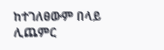ከተገለፀውም በላይ ሊጨምር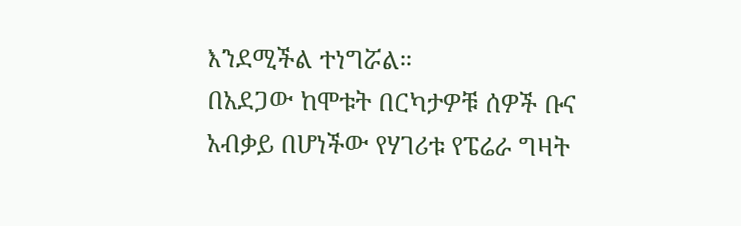እንደሚችል ተነግሯል።
በአደጋው ከሞቱት በርካታዎቹ ሰዎች ቡና አብቃይ በሆነችው የሃገሪቱ የፔሬራ ግዛት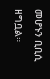መሆኑን ቢቢሲ ዘግቧል።